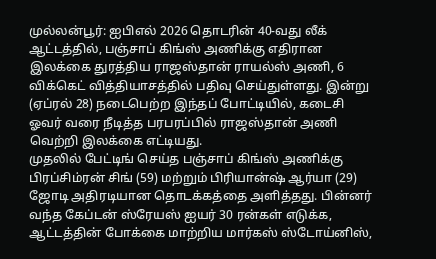முல்லன்பூர்: ஐபிஎல் 2026 தொடரின் 40-வது லீக் ஆட்டத்தில், பஞ்சாப் கிங்ஸ் அணிக்கு எதிரான இலக்கை துரத்திய ராஜஸ்தான் ராயல்ஸ் அணி, 6 விக்கெட் வித்தியாசத்தில் பதிவு செய்துள்ளது. இன்று (ஏப்ரல் 28) நடைபெற்ற இந்தப் போட்டியில், கடைசி ஓவர் வரை நீடித்த பரபரப்பில் ராஜஸ்தான் அணி வெற்றி இலக்கை எட்டியது.
முதலில் பேட்டிங் செய்த பஞ்சாப் கிங்ஸ் அணிக்கு பிரப்சிம்ரன் சிங் (59) மற்றும் பிரியான்ஷ் ஆர்யா (29) ஜோடி அதிரடியான தொடக்கத்தை அளித்தது. பின்னர் வந்த கேப்டன் ஸ்ரேயஸ் ஐயர் 30 ரன்கள் எடுக்க, ஆட்டத்தின் போக்கை மாற்றிய மார்கஸ் ஸ்டோய்னிஸ்,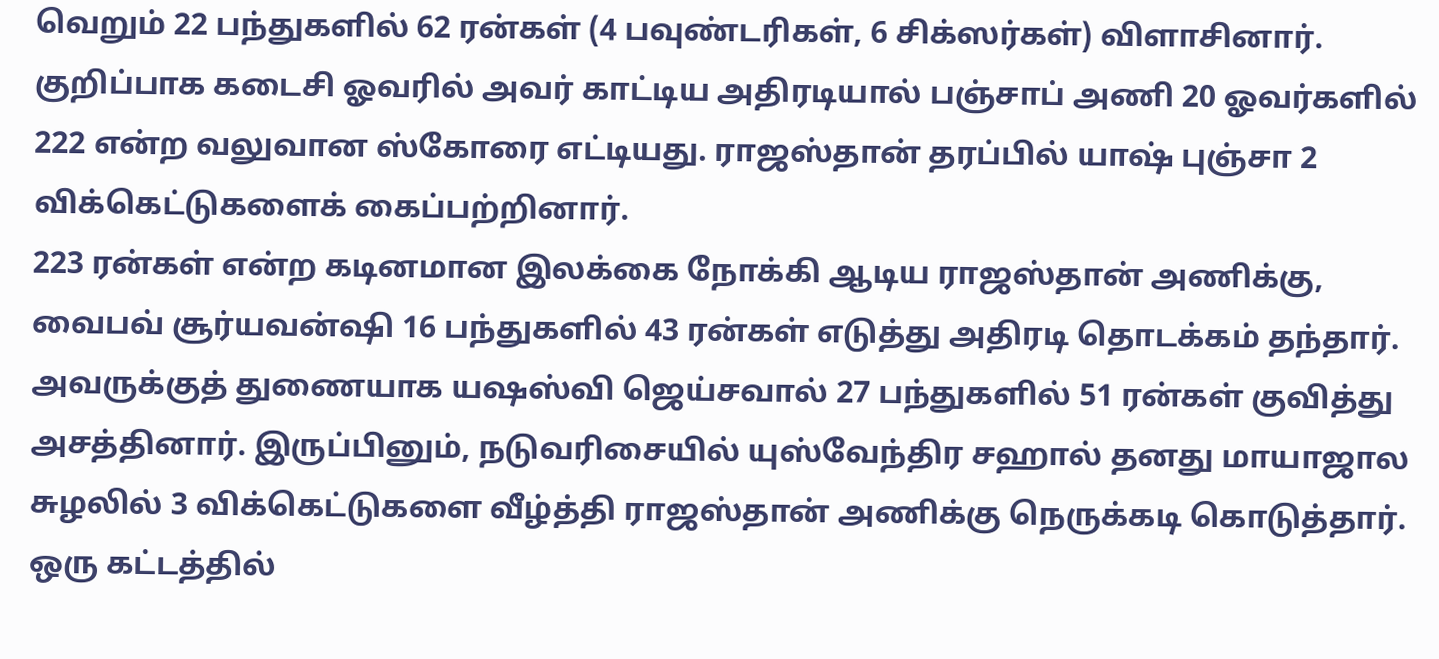வெறும் 22 பந்துகளில் 62 ரன்கள் (4 பவுண்டரிகள், 6 சிக்ஸர்கள்) விளாசினார்.
குறிப்பாக கடைசி ஓவரில் அவர் காட்டிய அதிரடியால் பஞ்சாப் அணி 20 ஓவர்களில் 222 என்ற வலுவான ஸ்கோரை எட்டியது. ராஜஸ்தான் தரப்பில் யாஷ் புஞ்சா 2 விக்கெட்டுகளைக் கைப்பற்றினார்.
223 ரன்கள் என்ற கடினமான இலக்கை நோக்கி ஆடிய ராஜஸ்தான் அணிக்கு, வைபவ் சூர்யவன்ஷி 16 பந்துகளில் 43 ரன்கள் எடுத்து அதிரடி தொடக்கம் தந்தார். அவருக்குத் துணையாக யஷஸ்வி ஜெய்சவால் 27 பந்துகளில் 51 ரன்கள் குவித்து அசத்தினார். இருப்பினும், நடுவரிசையில் யுஸ்வேந்திர சஹால் தனது மாயாஜால சுழலில் 3 விக்கெட்டுகளை வீழ்த்தி ராஜஸ்தான் அணிக்கு நெருக்கடி கொடுத்தார்.
ஒரு கட்டத்தில்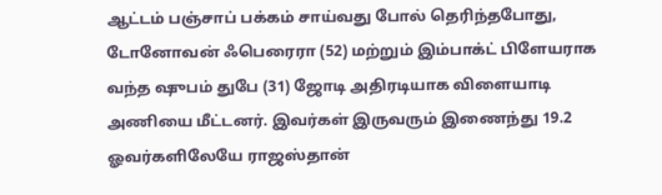ஆட்டம் பஞ்சாப் பக்கம் சாய்வது போல் தெரிந்தபோது, டோனோவன் ஃபெரைரா (52) மற்றும் இம்பாக்ட் பிளேயராக வந்த ஷுபம் துபே (31) ஜோடி அதிரடியாக விளையாடி அணியை மீட்டனர். இவர்கள் இருவரும் இணைந்து 19.2 ஓவர்களிலேயே ராஜஸ்தான்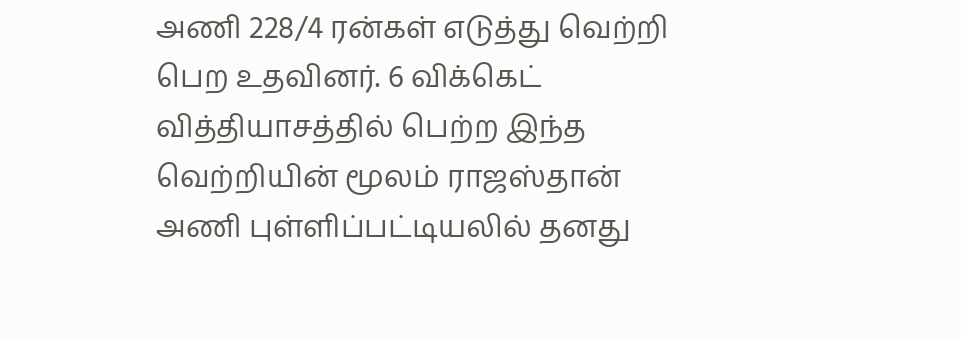அணி 228/4 ரன்கள் எடுத்து வெற்றி பெற உதவினர். 6 விக்கெட் வித்தியாசத்தில் பெற்ற இந்த வெற்றியின் மூலம் ராஜஸ்தான் அணி புள்ளிப்பட்டியலில் தனது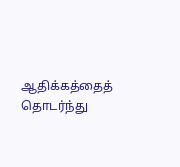ஆதிக்கத்தைத் தொடர்ந்து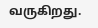வருகிறது.